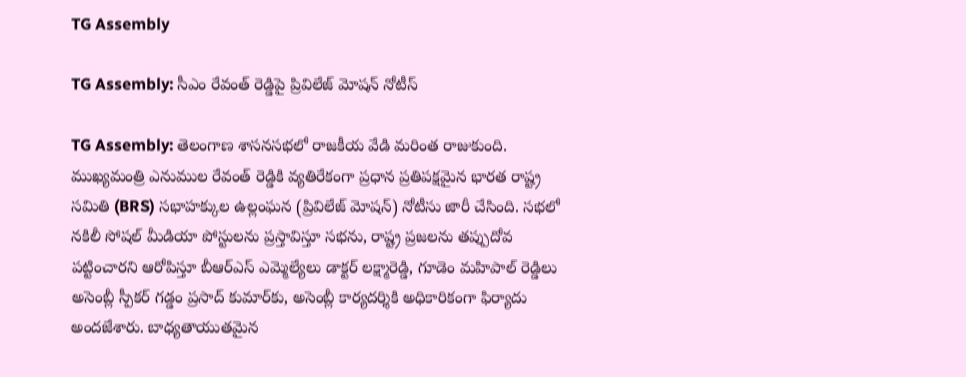TG Assembly

TG Assembly: సీఎం రేవంత్ రెడ్డిపై ప్రివిలేజ్ మోషన్ నోటీస్

TG Assembly: తెలంగాణ శాసనసభలో రాజకీయ వేడి మరింత రాజుకుంది. ముఖ్యమంత్రి ఎనుముల రేవంత్ రెడ్డికి వ్యతిరేకంగా ప్రధాన ప్రతిపక్షమైన భారత రాష్ట్ర సమితి (BRS) సభాహక్కుల ఉల్లంఘన (ప్రివిలేజ్ మోషన్) నోటీసు జారీ చేసింది. సభలో నకిలీ సోషల్ మీడియా పోస్టులను ప్రస్తావిస్తూ సభను, రాష్ట్ర ప్రజలను తప్పుదోవ పట్టించారని ఆరోపిస్తూ బీఆర్ఎస్ ఎమ్మెల్యేలు డాక్టర్ లక్ష్మారెడ్డి, గూడెం మహిపాల్ రెడ్డిలు అసెంబ్లీ స్పీకర్ గడ్డం ప్రసాద్ కుమార్‌కు, అసెంబ్లీ కార్యదర్శికి అధికారికంగా ఫిర్యాదు అందజేశారు. బాధ్యతాయుతమైన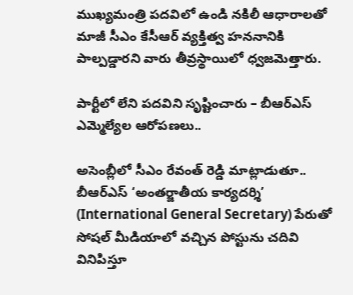ముఖ్యమంత్రి పదవిలో ఉండి నకిలీ ఆధారాలతో మాజీ సీఎం కేసీఆర్ వ్యక్తిత్వ హననానికి పాల్పడ్డారని వారు తీవ్రస్థాయిలో ధ్వజమెత్తారు.

పార్టీలో లేని పదవిని సృష్టించారు – బీఆర్ఎస్ ఎమ్మెల్యేల ఆరోపణలు..

అసెంబ్లీలో సీఎం రేవంత్ రెడ్డి మాట్లాడుతూ.. బీఆర్ఎస్ ‘అంతర్జాతీయ కార్యదర్శి’ (International General Secretary) పేరుతో సోషల్ మీడియాలో వచ్చిన పోస్టును చదివి వినిపిస్తూ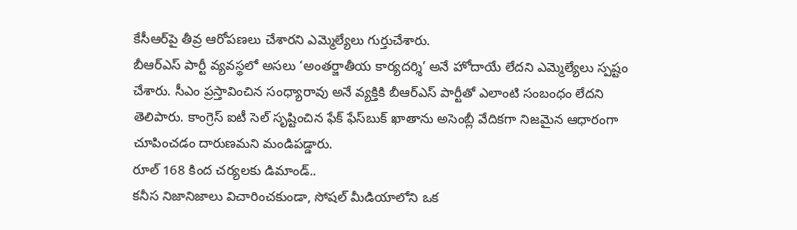కేసీఆర్‌పై తీవ్ర ఆరోపణలు చేశారని ఎమ్మెల్యేలు గుర్తుచేశారు.
బీఆర్ఎస్ పార్టీ వ్యవస్థలో అసలు ‘అంతర్జాతీయ కార్యదర్శి’ అనే హోదాయే లేదని ఎమ్మెల్యేలు స్పష్టం చేశారు. సీఎం ప్రస్తావించిన సంధ్యారావు అనే వ్యక్తికి బీఆర్ఎస్ పార్టీతో ఎలాంటి సంబంధం లేదని తెలిపారు. కాంగ్రెస్ ఐటీ సెల్ సృష్టించిన ఫేక్ ఫేస్‌బుక్ ఖాతాను అసెంబ్లీ వేదికగా నిజమైన ఆధారంగా చూపించడం దారుణమని మండిపడ్డారు.
రూల్ 168 కింద చర్యలకు డిమాండ్..
కనీస నిజానిజాలు విచారించకుండా, సోషల్ మీడియాలోని ఒక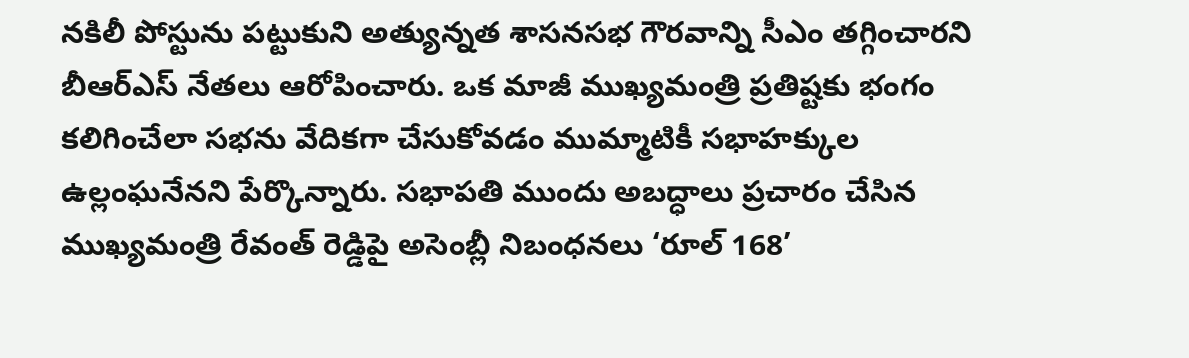నకిలీ పోస్టును పట్టుకుని అత్యున్నత శాసనసభ గౌరవాన్ని సీఎం తగ్గించారని బీఆర్ఎస్ నేతలు ఆరోపించారు. ఒక మాజీ ముఖ్యమంత్రి ప్రతిష్టకు భంగం కలిగించేలా సభను వేదికగా చేసుకోవడం ముమ్మాటికీ సభాహక్కుల ఉల్లంఘనేనని పేర్కొన్నారు. సభాపతి ముందు అబద్ధాలు ప్రచారం చేసిన ముఖ్యమంత్రి రేవంత్ రెడ్డిపై అసెంబ్లీ నిబంధనలు ‘రూల్ 168’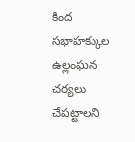కింద సభాహక్కుల ఉల్లంఘన చర్యలు చేపట్టాలని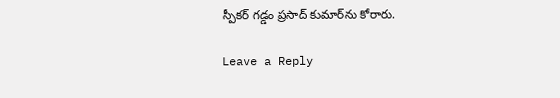స్పీకర్ గడ్డం ప్రసాద్ కుమార్‌ను కోరారు.

Leave a Reply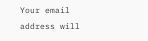Your email address will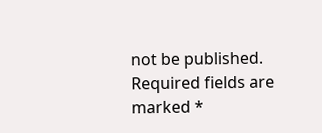not be published. Required fields are marked *